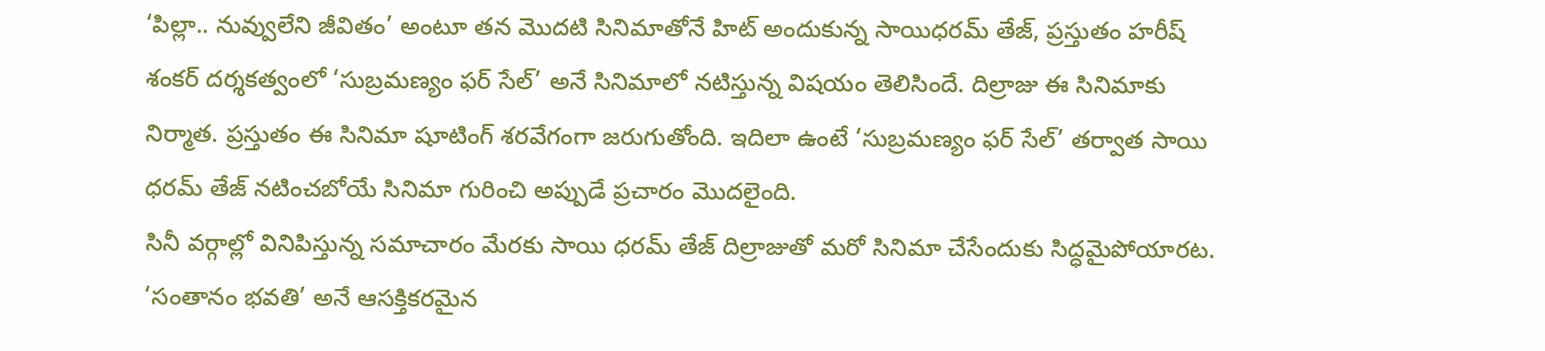‘పిల్లా.. నువ్వులేని జీవితం’ అంటూ తన మొదటి సినిమాతోనే హిట్ అందుకున్న సాయిధరమ్ తేజ్, ప్రస్తుతం హరీష్ శంకర్ దర్శకత్వంలో ‘సుబ్రమణ్యం ఫర్ సేల్’ అనే సినిమాలో నటిస్తున్న విషయం తెలిసిందే. దిల్రాజు ఈ సినిమాకు నిర్మాత. ప్రస్తుతం ఈ సినిమా షూటింగ్ శరవేగంగా జరుగుతోంది. ఇదిలా ఉంటే ‘సుబ్రమణ్యం ఫర్ సేల్’ తర్వాత సాయి ధరమ్ తేజ్ నటించబోయే సినిమా గురించి అప్పుడే ప్రచారం మొదలైంది.
సినీ వర్గాల్లో వినిపిస్తున్న సమాచారం మేరకు సాయి ధరమ్ తేజ్ దిల్రాజుతో మరో సినిమా చేసేందుకు సిద్ధమైపోయారట. ‘సంతానం భవతి’ అనే ఆసక్తికరమైన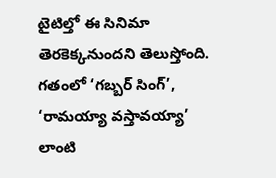టైటిల్తో ఈ సినిమా తెరకెక్కనుందని తెలుస్తోంది. గతంలో ‘గబ్బర్ సింగ్’, ‘రామయ్యా వస్తావయ్యా’ లాంటి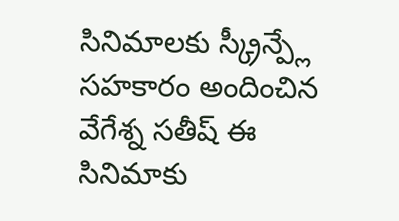సినిమాలకు స్క్రీన్ప్లే సహకారం అందించిన వేగేశ్న సతీష్ ఈ సినిమాకు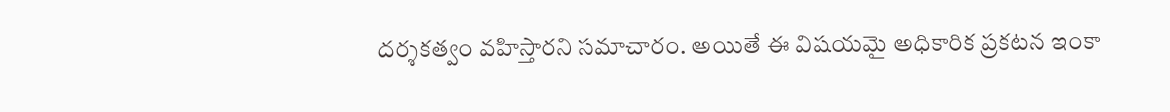దర్శకత్వం వహిస్తారని సమాచారం. అయితే ఈ విషయమై అధికారిక ప్రకటన ఇంకా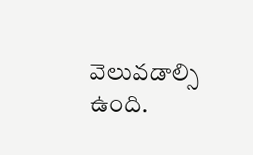వెలువడాల్సి ఉంది.